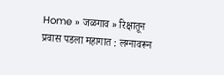Home » जळगाव » रिक्षातून प्रवास पडला महागात : लग्नावरून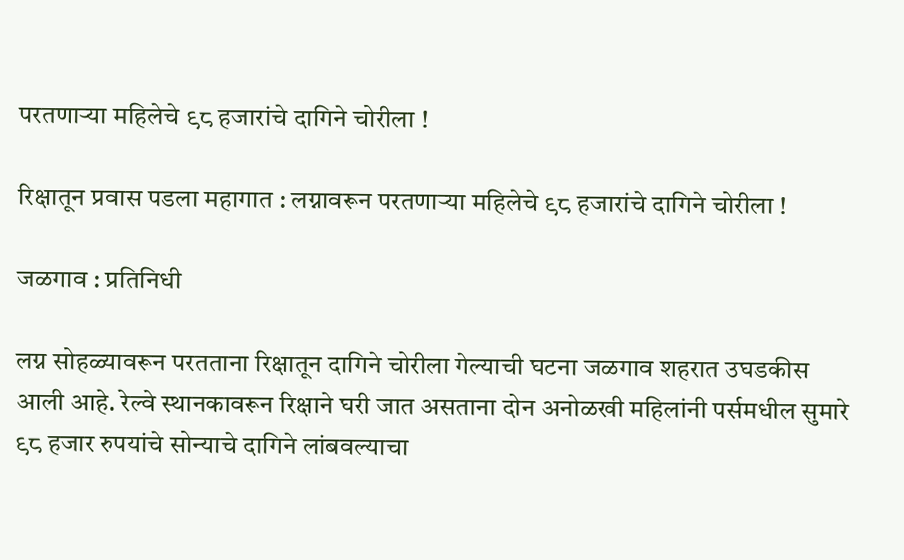परतणाऱ्या महिलेचे ९८ हजारांचे दागिने चोरीला !

रिक्षातून प्रवास पडला महागात : लग्नावरून परतणाऱ्या महिलेचे ९८ हजारांचे दागिने चोरीला !

जळगाव : प्रतिनिधी

लग्न सोहळ्यावरून परतताना रिक्षातून दागिने चोरीला गेल्याची घटना जळगाव शहरात उघडकीस आली आहे. रेल्वे स्थानकावरून रिक्षाने घरी जात असताना दोन अनोळखी महिलांनी पर्समधील सुमारे ९८ हजार रुपयांचे सोन्याचे दागिने लांबवल्याचा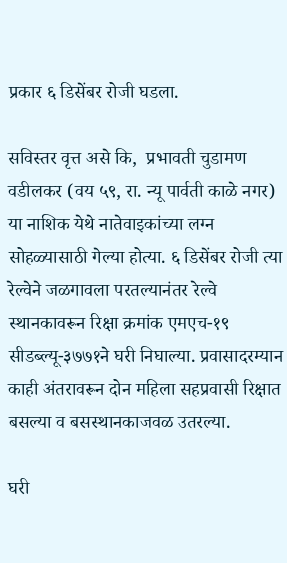प्रकार ६ डिसेंबर रोजी घडला.

सविस्तर वृत्त असे कि,  प्रभावती चुडामण वडीलकर (वय ५९, रा. न्यू पार्वती काळे नगर) या नाशिक येथे नातेवाइकांच्या लग्न सोहळ्यासाठी गेल्या होत्या. ६ डिसेंबर रोजी त्या रेल्वेने जळगावला परतल्यानंतर रेल्वे स्थानकावरून रिक्षा क्रमांक एमएच-१९ सीडब्ल्यू-३७७१ने घरी निघाल्या. प्रवासादरम्यान काही अंतरावरून दोन महिला सहप्रवासी रिक्षात बसल्या व बसस्थानकाजवळ उतरल्या.

घरी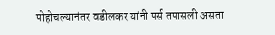पोहोचल्यानंतर वडीलकर यांनी पर्स तपासली असता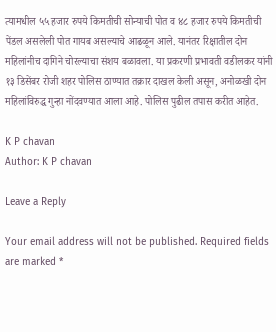त्यामधील ५५ हजार रुपये किमतीची सोन्याची पोत व ४८ हजार रुपये किमतीची पेंडल असलेली पोत गायब असल्याचे आढळून आले. यानंतर रिक्षातील दोन महिलांनीच दागिने चोरल्याचा संशय बळावला. या प्रकरणी प्रभावती वडीलकर यांनी १३ डिसेंबर रोजी शहर पोलिस ठाण्यात तक्रार दाखल केली असून, अनोळखी दोन महिलांविरुद्ध गुन्हा नोंदवण्यात आला आहे. पोलिस पुढील तपास करीत आहेत.

K P chavan
Author: K P chavan

Leave a Reply

Your email address will not be published. Required fields are marked *